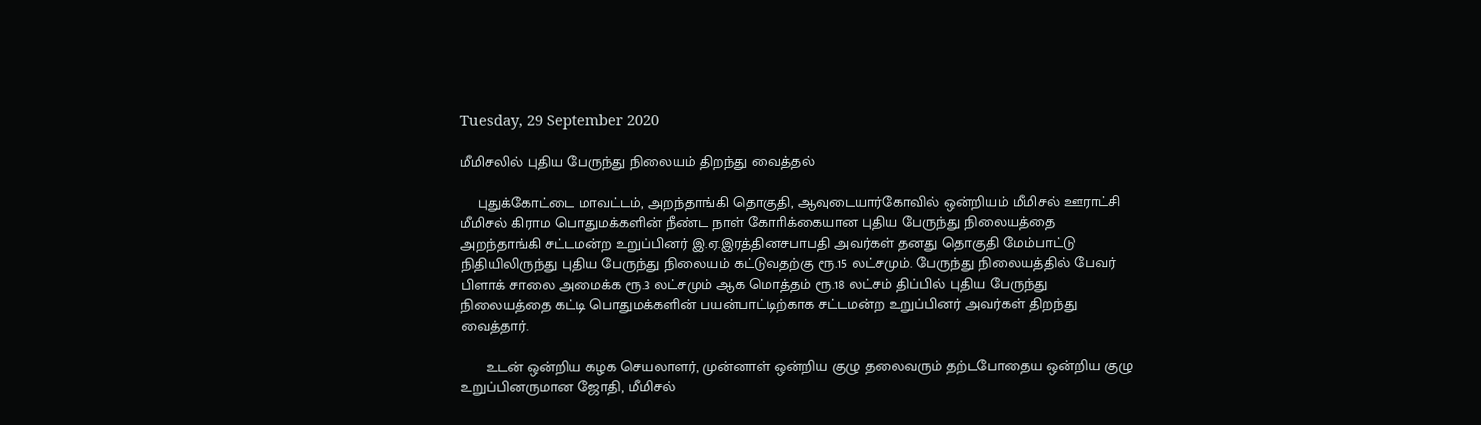Tuesday, 29 September 2020

மீமிசலில் புதிய பேருந்து நிலையம் திறந்து வைத்தல்

    புதுக்கோட்டை மாவட்டம், அறந்தாங்கி தொகுதி, ஆவுடையார்கோவில் ஒன்றியம் மீமிசல் ஊராட்சி மீமிசல் கிராம பொதுமக்களின் நீண்ட நாள் கோாிக்கையான புதிய பேருந்து நிலையத்தை அறந்தாங்கி சட்டமன்ற உறுப்பினர் இ.ஏ.இரத்தினசபாபதி அவர்கள் தனது தொகுதி மேம்பாட்டு நிதியிலிருந்து புதிய பேருந்து நிலையம் கட்டுவதற்கு ரூ.15 லட்சமும். பேருந்து நிலையத்தில் பேவர் பிளாக் சாலை அமைக்க ரூ.3 லட்சமும் ஆக மொத்தம் ரூ.18 லட்சம் திப்பில் புதிய பேருந்து நிலையத்தை கட்டி பொதுமக்களின் பயன்பாட்டிற்காக சட்டமன்ற உறுப்பினர் அவர்கள் திறந்து வைத்தார்.

      உடன் ஒன்றிய கழக செயலாளர், முன்னாள் ஒன்றிய குழு தலைவரும் தற்டபோதைய ஒன்றிய குழு உறுப்பினருமான ஜோதி, மீமிசல்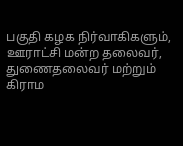பகுதி கழக நிர்வாகிகளும், ஊராட்சி மன்ற தலைவர், துணைதலைவர் மற்றும் கிராம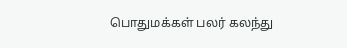பொதுமக்கள் பலர் கலந்து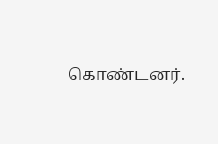கொண்டனர்.